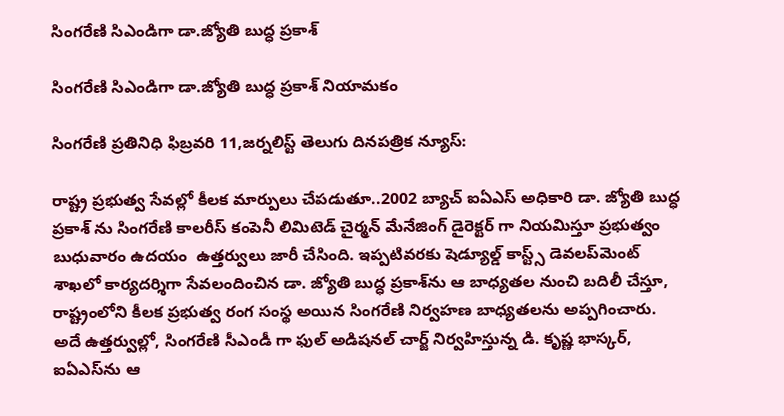సింగరేణి సిఎండిగా డా.జ్యోతి బుద్ధ ప్రకాశ్

సింగరేణి సిఎండిగా డా.జ్యోతి బుద్ధ ప్రకాశ్ నియామకం

సింగరేణి ప్రతినిధి ఫిబ్రవరి 11,జర్నలిస్ట్ తెలుగు దినపత్రిక న్యూస్:

రాష్ట్ర ప్రభుత్వ సేవల్లో కీలక మార్పులు చేపడుతూ..2002 బ్యాచ్ ఐఏఎస్ అధికారి డా. జ్యోతి బుద్ధ ప్రకాశ్ ను సింగరేణి కాలరీస్ కంపెనీ లిమిటెడ్ చైర్మన్ మేనేజింగ్ డైరెక్టర్ గా నియమిస్తూ ప్రభుత్వం బుధువారం ఉదయం  ఉత్తర్వులు జారీ చేసింది. ఇప్పటివరకు షెడ్యూల్డ్ కాస్ట్స్ డెవలప్‌మెంట్ శాఖలో కార్యదర్శిగా సేవలందించిన డా. జ్యోతి బుద్ధ ప్రకాశ్‌ను ఆ బాధ్యతల నుంచి బదిలీ చేస్తూ, రాష్ట్రంలోని కీలక ప్రభుత్వ రంగ సంస్థ అయిన సింగరేణి నిర్వహణ బాధ్యతలను అప్పగించారు. అదే ఉత్తర్వుల్లో, సింగరేణి సీఎండీ గా ఫుల్ అడిషనల్ చార్జ్ నిర్వహిస్తున్న డి. కృష్ణ భాస్కర్, ఐఏఎస్‌ను ఆ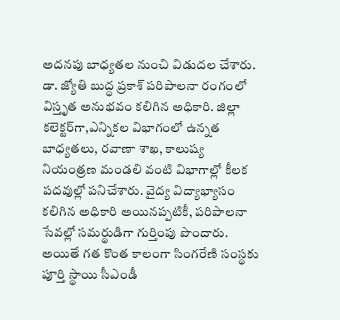అదనపు బాధ్యతల నుంచి విడుదల చేశారు. డా. జ్యోతి బుద్ధ ప్రకాశ్ పరిపాలనా రంగంలో విస్తృత అనుభవం కలిగిన అధికారి. జిల్లా కలెక్టర్‌గా,ఎన్నికల విభాగంలో ఉన్నత బాధ్యతలు, రవాణా శాఖ, కాలుష్య నియంత్రణ మండలి వంటి విభాగాల్లో కీలక పదవుల్లో పనిచేశారు. వైద్య విద్యాభ్యాసం కలిగిన అధికారి అయినప్పటికీ, పరిపాలనా సేవల్లో సమర్థుడిగా గుర్తింపు పొందారు. అయితే గత కొంత కాలంగా సింగరేణి సంస్థకు పూర్తి స్థాయి సీఎండీ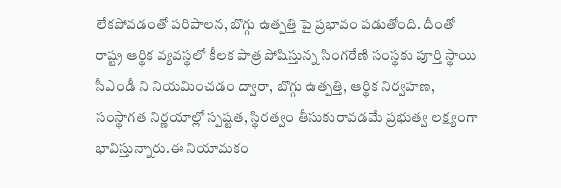లేకపోవడంతో పరిపాలన, బొగ్గు ఉత్పత్తి పై ప్రభావం పడుతోంది. దీంతో రాష్ట్ర ఆర్థిక వ్యవస్థలో కీలక పాత్ర పోషిస్తున్న సింగరేణి సంస్థకు పూర్తి స్థాయి సీఎండీ ని నియమించడం ద్వారా, బొగ్గు ఉత్పత్తి, ఆర్థిక నిర్వహణ, సంస్థాగత నిర్ణయాల్లో స్పష్టత, స్థిరత్వం తీసుకురావడమే ప్రభుత్వ లక్ష్యంగా భావిస్తున్నారు.ఈ నియామకం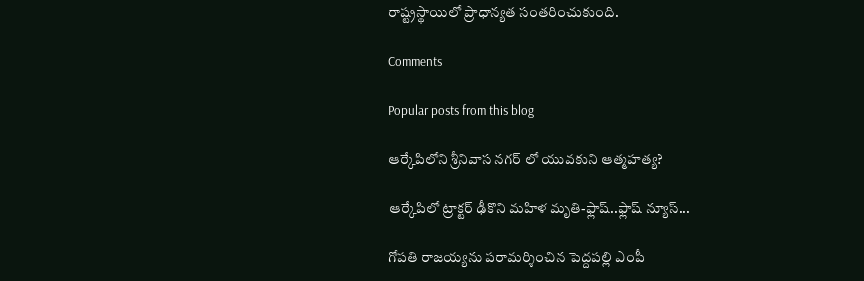రాష్ట్రస్థాయిలో ప్రాధాన్యత సంతరించుకుంది.

Comments

Popular posts from this blog

ఆర్కేపిలోని శ్రీనివాస నగర్ లో యువకుని ఆత్మహత్య?

ఆర్కేపిలో ట్రాక్టర్ ఢీకొని మహిళ మృతి-ఫ్లాష్..ఫ్లాష్ న్యూస్...

గోపతి రాజయ్యను పరామర్శించిన పెద్దపల్లి ఎంపీ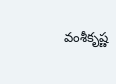వంశీకృష్ణ